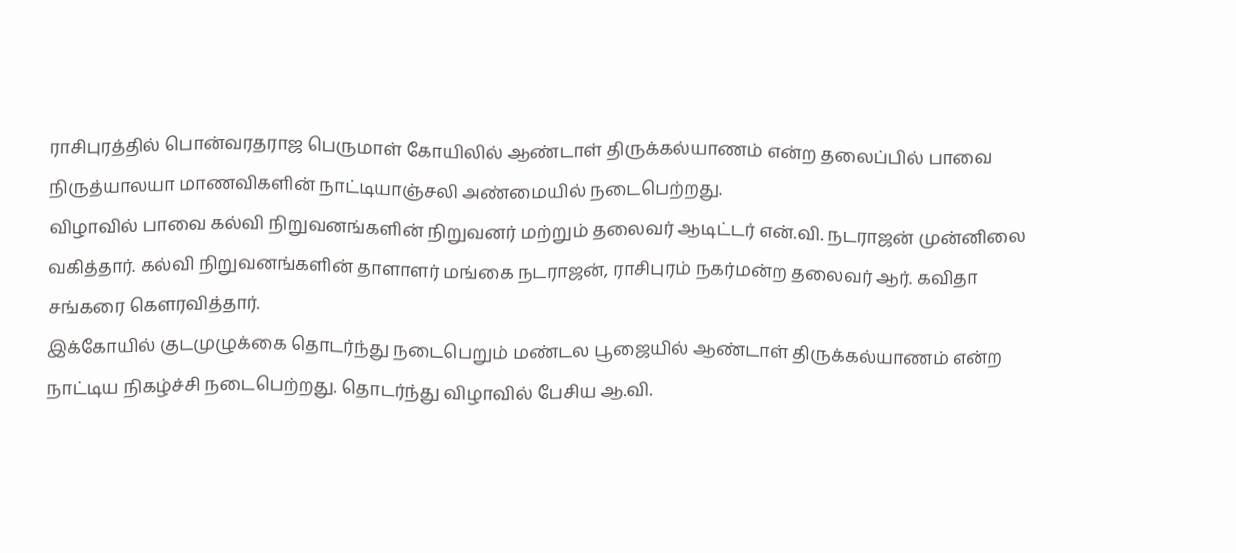ராசிபுரத்தில் பொன்வரதராஜ பெருமாள் கோயிலில் ஆண்டாள் திருக்கல்யாணம் என்ற தலைப்பில் பாவை நிருத்யாலயா மாணவிகளின் நாட்டியாஞ்சலி அண்மையில் நடைபெற்றது.
விழாவில் பாவை கல்வி நிறுவனங்களின் நிறுவனர் மற்றும் தலைவர் ஆடிட்டர் என்.வி. நடராஜன் முன்னிலை வகித்தார். கல்வி நிறுவனங்களின் தாளாளர் மங்கை நடராஜன், ராசிபுரம் நகர்மன்ற தலைவர் ஆர். கவிதா சங்கரை கௌரவித்தார்.
இக்கோயில் குடமுழுக்கை தொடர்ந்து நடைபெறும் மண்டல பூஜையில் ஆண்டாள் திருக்கல்யாணம் என்ற நாட்டிய நிகழ்ச்சி நடைபெற்றது. தொடர்ந்து விழாவில் பேசிய ஆ.வி.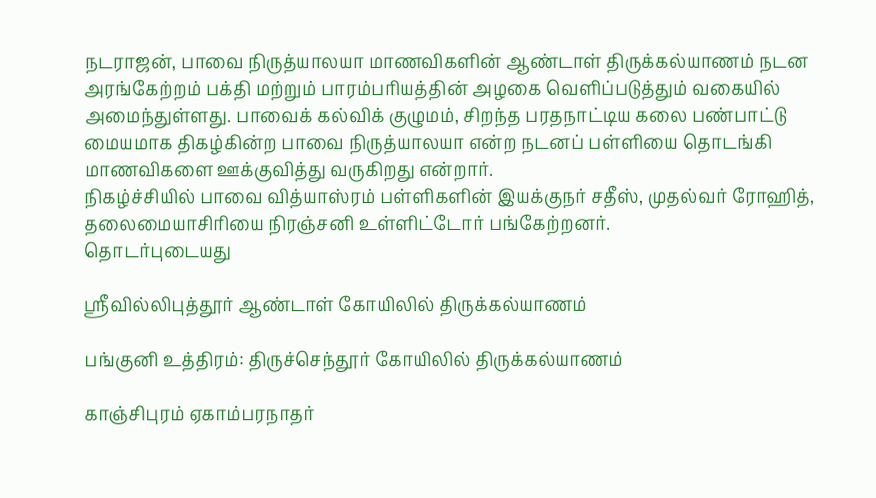நடராஜன், பாவை நிருத்யாலயா மாணவிகளின் ஆண்டாள் திருக்கல்யாணம் நடன அரங்கேற்றம் பக்தி மற்றும் பாரம்பரியத்தின் அழகை வெளிப்படுத்தும் வகையில் அமைந்துள்ளது. பாவைக் கல்விக் குழுமம், சிறந்த பரதநாட்டிய கலை பண்பாட்டு மையமாக திகழ்கின்ற பாவை நிருத்யாலயா என்ற நடனப் பள்ளியை தொடங்கி மாணவிகளை ஊக்குவித்து வருகிறது என்றார்.
நிகழ்ச்சியில் பாவை வித்யாஸ்ரம் பள்ளிகளின் இயக்குநர் சதீஸ், முதல்வர் ரோஹித், தலைமையாசிரியை நிரஞ்சனி உள்ளிட்டோர் பங்கேற்றனர்.
தொடர்புடையது

ஸ்ரீவில்லிபுத்தூர் ஆண்டாள் கோயிலில் திருக்கல்யாணம்

பங்குனி உத்திரம்: திருச்செந்தூர் கோயிலில் திருக்கல்யாணம்

காஞ்சிபுரம் ஏகாம்பரநாதர்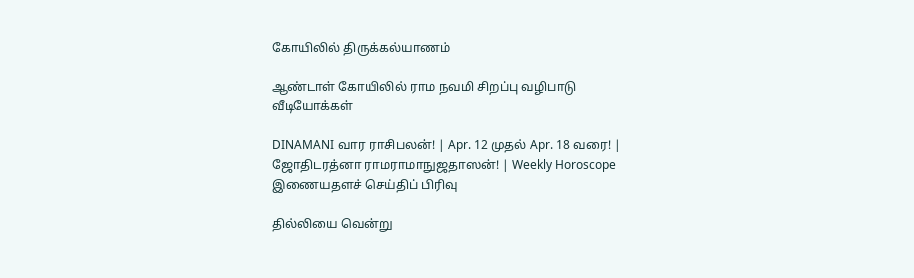கோயிலில் திருக்கல்யாணம்

ஆண்டாள் கோயிலில் ராம நவமி சிறப்பு வழிபாடு
வீடியோக்கள்

DINAMANI வார ராசிபலன்! | Apr. 12 முதல் Apr. 18 வரை! | ஜோதிடரத்னா ராமராமாநுஜதாஸன்! | Weekly Horoscope
இணையதளச் செய்திப் பிரிவு

தில்லியை வென்று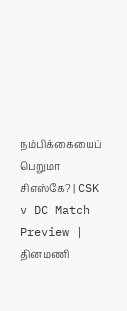நம்பிக்கையைப் பெறுமா சிஎஸ்கே? | CSK v DC Match Preview |
தினமணி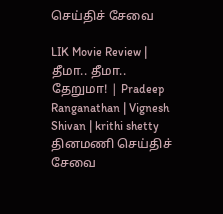செய்திச் சேவை

LIK Movie Review | தீமா.. தீமா.. தேறுமா! | Pradeep Ranganathan | Vignesh Shivan | krithi shetty
தினமணி செய்திச் சேவை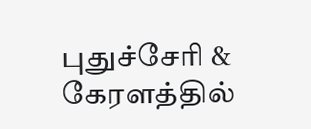புதுச்சேரி & கேரளத்தில்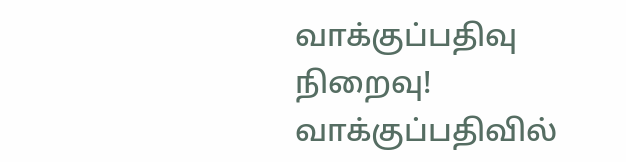வாக்குப்பதிவு நிறைவு! வாக்குப்பதிவில்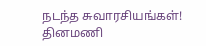நடந்த சுவாரசியங்கள்!
தினமணி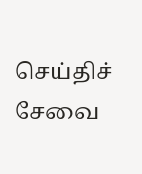செய்திச் சேவை